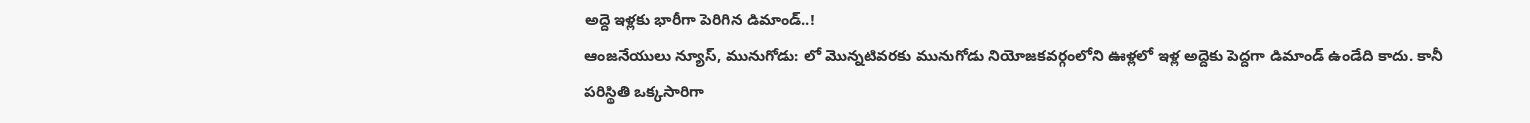అద్దె ఇళ్లకు భారీగా పెరిగిన డిమాండ్..!
ఆంజనేయులు న్యూస్, మునుగోడు: లో మొన్నటివరకు మునుగోడు నియోజకవర్గంలోని ఊళ్లలో ఇళ్ల అద్దెకు పెద్దగా డిమాండ్ ఉండేది కాదు. కానీ పరిస్థితి ఒక్కసారిగా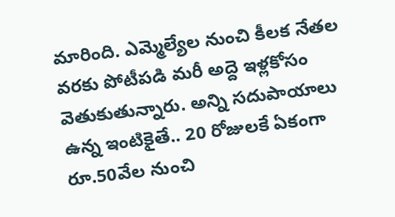మారింది. ఎమ్మెల్యేల నుంచి కీలక నేతల వరకు పోటీపడి మరీ అద్దె ఇళ్లకోసం వెతుకుతున్నారు. అన్ని సదుపాయాలు ఉన్న ఇంటికైతే.. 20 రోజులకే ఏకంగా రూ.50వేల నుంచి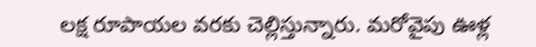లక్ష రూపాయల వరకు చెల్లిస్తున్నారు. మరోవైపు ఊళ్ల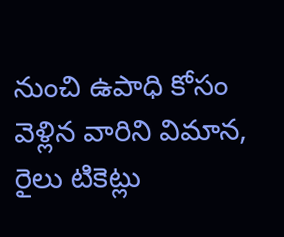నుంచి ఉపాధి కోసం వెళ్లిన వారిని విమాన, రైలు టికెట్లు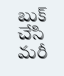బుక్ చేసి మరీ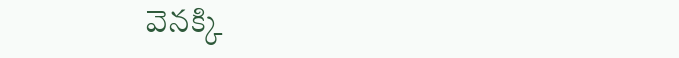వెనక్కి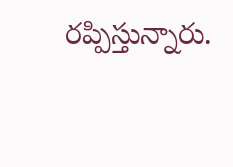రప్పిస్తున్నారు.